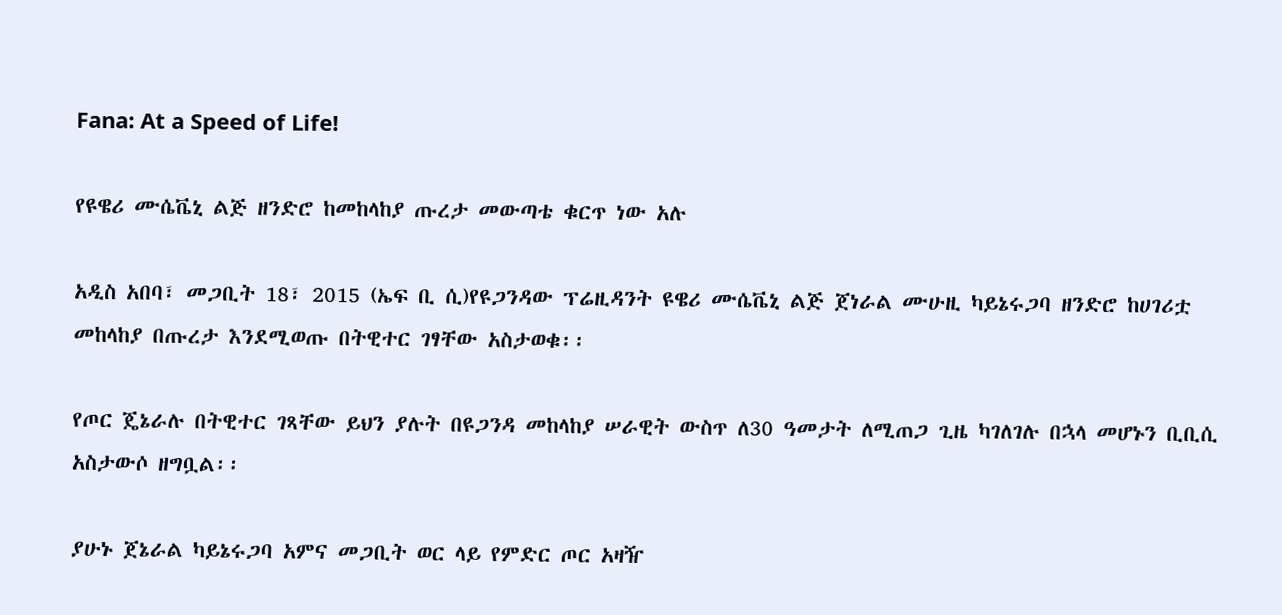Fana: At a Speed of Life!

የዩዌሪ ሙሴቬኒ ልጅ ዘንድሮ ከመከላከያ ጡረታ መውጣቴ ቁርጥ ነው አሉ

አዲስ አበባ፣ መጋቢት 18፣ 2015 (ኤፍ ቢ ሲ)የዩጋንዳው ፕሬዚዳንት ዩዌሪ ሙሴቬኒ ልጅ ጀነራል ሙሁዚ ካይኔሩጋባ ዘንድሮ ከሀገሪቷ መከላከያ በጡረታ እንደሚወጡ በትዊተር ገፃቸው አስታወቁ፡፡

የጦር ጄኔራሉ በትዊተር ገጻቸው ይህን ያሉት በዩጋንዳ መከላከያ ሠራዊት ውስጥ ለ30 ዓመታት ለሚጠጋ ጊዜ ካገለገሉ በኋላ መሆኑን ቢቢሲ አስታውሶ ዘግቧል፡፡

ያሁኑ ጀኔራል ካይኔሩጋባ አምና መጋቢት ወር ላይ የምድር ጦር አዛዥ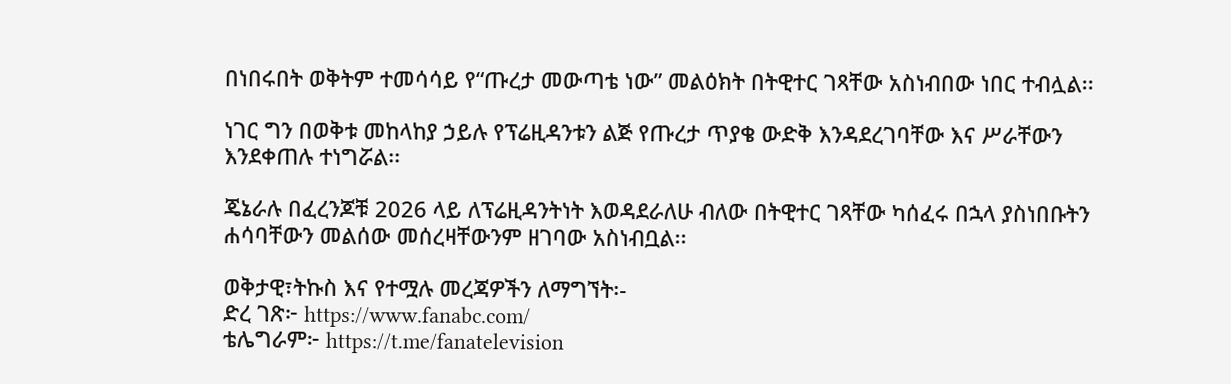በነበሩበት ወቅትም ተመሳሳይ የ“ጡረታ መውጣቴ ነው” መልዕክት በትዊተር ገጻቸው አስነብበው ነበር ተብሏል፡፡

ነገር ግን በወቅቱ መከላከያ ኃይሉ የፕሬዚዳንቱን ልጅ የጡረታ ጥያቄ ውድቅ እንዳደረገባቸው እና ሥራቸውን እንደቀጠሉ ተነግሯል፡፡

ጄኔራሉ በፈረንጆቹ 2026 ላይ ለፕሬዚዳንትነት እወዳደራለሁ ብለው በትዊተር ገጻቸው ካሰፈሩ በኋላ ያስነበቡትን ሐሳባቸውን መልሰው መሰረዛቸውንም ዘገባው አስነብቧል፡፡

ወቅታዊ፣ትኩስ እና የተሟሉ መረጃዎችን ለማግኘት፡-
ድረ ገጽ፦ https://www.fanabc.com/
ቴሌግራም፦ https://t.me/fanatelevision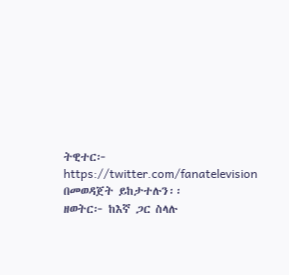ትዊተር፦ https://twitter.com/fanatelevision በመወዳጀት ይከታተሉን፡፡
ዘወትር፦ ከእኛ ጋር ስላሉ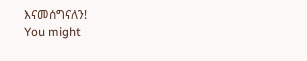እናመሰግናለን!
You might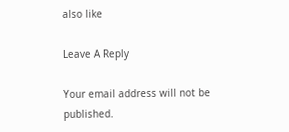also like

Leave A Reply

Your email address will not be published.